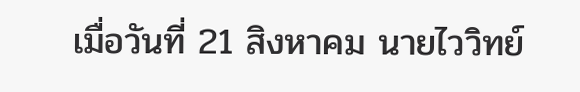เมื่อวันที่ 21 สิงหาคม นายไววิทย์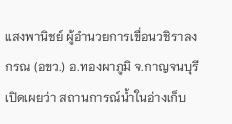แสงพานิชย์ ผู้อำนวยการเขื่อนวชิราลงกรณ (อขว.) อ.ทองผาภูมิ จ.กาญจนบุรี เปิดเผยว่า สถานการณ์น้ำในอ่างเก็บ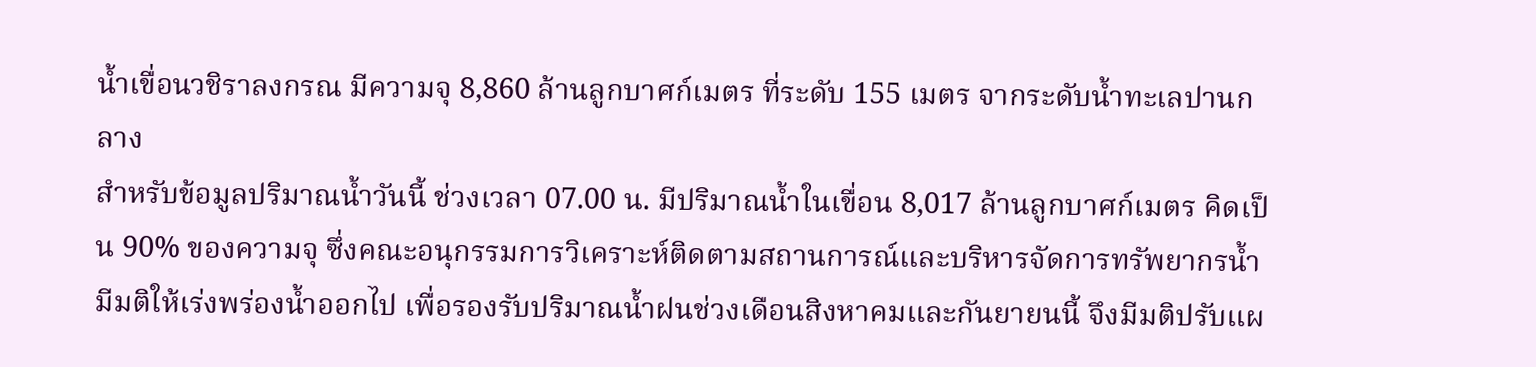น้ำเขื่อนวชิราลงกรณ มีความจุ 8,860 ล้านลูกบาศก์เมตร ที่ระดับ 155 เมตร จากระดับน้ำทะเลปานกลาง
สำหรับข้อมูลปริมาณน้ำวันนี้ ช่วงเวลา 07.00 น. มีปริมาณน้ำในเขื่อน 8,017 ล้านลูกบาศก์เมตร คิดเป็น 90% ของความจุ ซึ่งคณะอนุกรรมการวิเคราะห์ติดตามสถานการณ์และบริหารจัดการทรัพยากรน้ำมีมติให้เร่งพร่องน้ำออกไป เพื่อรองรับปริมาณน้ำฝนช่วงเดือนสิงหาคมและกันยายนนี้ จึงมีมติปรับแผ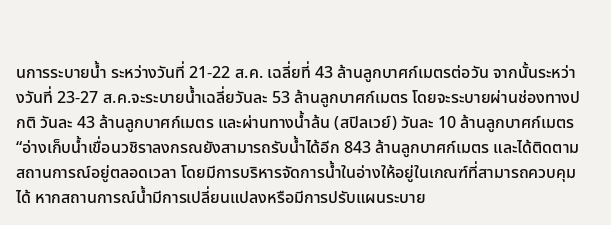นการระบายน้ำ ระหว่างวันที่ 21-22 ส.ค. เฉลี่ยที่ 43 ล้านลูกบาศก์เมตรต่อวัน จากนั้นระหว่างวันที่ 23-27 ส.ค.จะระบายน้ำเฉลี่ยวันละ 53 ล้านลูกบาศก์เมตร โดยจะระบายผ่านช่องทางปกติ วันละ 43 ล้านลูกบาศก์เมตร และผ่านทางน้ำล้น (สปิลเวย์) วันละ 10 ล้านลูกบาศก์เมตร
“อ่างเก็บน้ำเขื่อนวชิราลงกรณยังสามารถรับน้ำได้อีก 843 ล้านลูกบาศก์เมตร และได้ติดตามสถานการณ์อยู่ตลอดเวลา โดยมีการบริหารจัดการน้ำในอ่างให้อยู่ในเกณฑ์ที่สามารถควบคุมได้ หากสถานการณ์น้ำมีการเปลี่ยนแปลงหรือมีการปรับแผนระบาย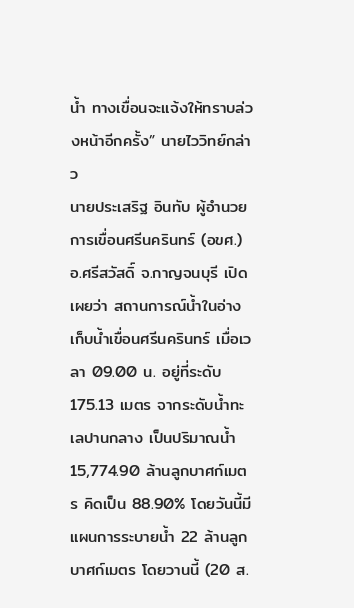น้ำ ทางเขื่อนจะแจ้งให้ทราบล่วงหน้าอีกครั้ง” นายไววิทย์กล่าว
นายประเสริฐ อินทับ ผู้อำนวยการเขื่อนศรีนครินทร์ (อขศ.) อ.ศรีสวัสดิ์ จ.กาญจนบุรี เปิดเผยว่า สถานการณ์น้ำในอ่างเก็บน้ำเขื่อนศรีนครินทร์ เมื่อเวลา 09.00 น. อยู่ที่ระดับ 175.13 เมตร จากระดับน้ำทะเลปานกลาง เป็นปริมาณน้ำ 15,774.90 ล้านลูกบาศก์เมตร คิดเป็น 88.90% โดยวันนี้มีแผนการระบายน้ำ 22 ล้านลูกบาศก์เมตร โดยวานนี้ (20 ส.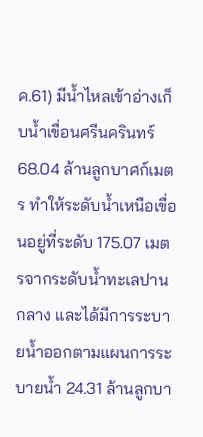ค.61) มีน้ำไหลเข้าอ่างเก็บน้ำเขื่อนศรีนครินทร์ 68.04 ล้านลูกบาศก์เมตร ทำให้ระดับน้ำเหนือเขื่อนอยู่ที่ระดับ 175.07 เมตรจากระดับน้ำทะเลปานกลาง และได้มีการระบายน้ำออกตามแผนการระบายน้ำ 24.31 ล้านลูกบา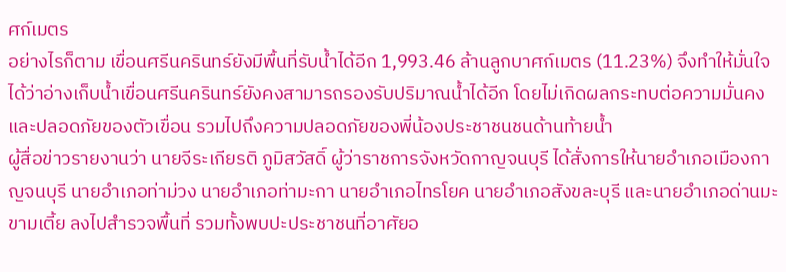ศก์เมตร
อย่างไรก็ตาม เขื่อนศรีนครินทร์ยังมีพื้นที่รับน้ำได้อีก 1,993.46 ล้านลูกบาศก์เมตร (11.23%) จึงทำให้มั่นใจได้ว่าอ่างเก็บน้ำเขื่อนศรีนครินทร์ยังคงสามารถรองรับปริมาณน้ำได้อีก โดยไม่เกิดผลกระทบต่อความมั่นคงและปลอดภัยของตัวเขื่อน รวมไปถึงความปลอดภัยของพี่น้องประชาชนชนด้านท้ายน้ำ
ผู้สื่อข่าวรายงานว่า นายจีระเกียรติ ภูมิสวัสดิ์ ผู้ว่าราชการจังหวัดกาญจนบุรี ได้สั่งการให้นายอำเภอเมืองกาญจนบุรี นายอำเภอท่าม่วง นายอำเภอท่ามะกา นายอำเภอไทรโยค นายอำเภอสังขละบุรี และนายอำเภอด่านมะขามเตี้ย ลงไปสำรวจพื้นที่ รวมทั้งพบปะประชาชนที่อาศัยอ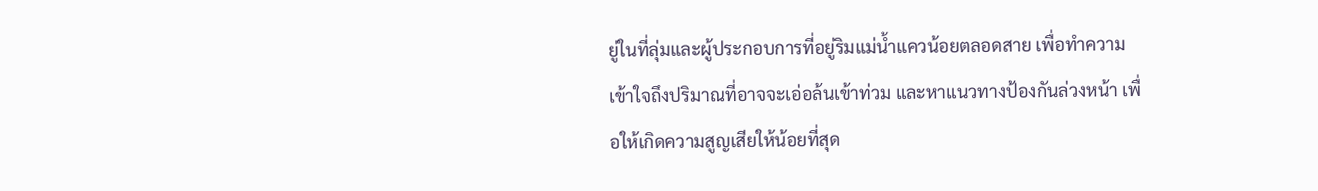ยู่ในที่ลุ่มและผู้ประกอบการที่อยู่ริมแม่น้ำแควน้อยตลอดสาย เพื่อทำความเข้าใจถึงปริมาณที่อาจจะเอ่อล้นเข้าท่วม และหาแนวทางป้องกันล่วงหน้า เพื่อให้เกิดความสูญเสียให้น้อยที่สุด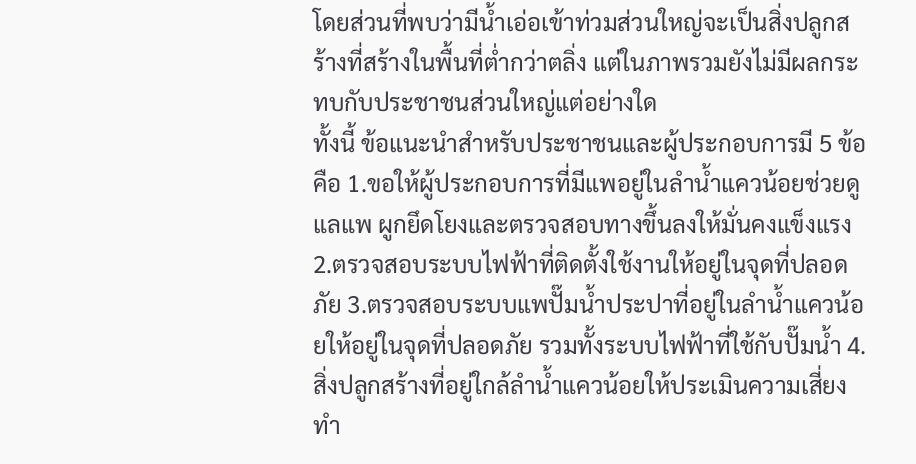โดยส่วนที่พบว่ามีน้ำเอ่อเข้าท่วมส่วนใหญ่จะเป็นสิ่งปลูกสร้างที่สร้างในพื้นที่ต่ำกว่าตลิ่ง แต่ในภาพรวมยังไม่มีผลกระทบกับประชาชนส่วนใหญ่แต่อย่างใด
ทั้งนี้ ข้อแนะนำสำหรับประชาชนและผู้ประกอบการมี 5 ข้อ คือ 1.ขอให้ผู้ประกอบการที่มีแพอยู่ในลำน้ำแควน้อยช่วยดูแลแพ ผูกยึดโยงและตรวจสอบทางขึ้นลงให้มั่นคงแข็งแรง 2.ตรวจสอบระบบไฟฟ้าที่ติดตั้งใช้งานให้อยู่ในจุดที่ปลอดภัย 3.ตรวจสอบระบบแพปั๊มน้ำประปาที่อยู่ในลำน้ำแควน้อยให้อยู่ในจุดที่ปลอดภัย รวมทั้งระบบไฟฟ้าที่ใช้กับปั๊มน้ำ 4.สิ่งปลูกสร้างที่อยู่ใกล้ลำน้ำแควน้อยให้ประเมินความเสี่ยงทำ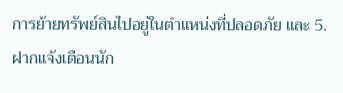การย้ายทรัพย์สินไปอยู่ในตำแหน่งที่ปลอดภัย และ 5.ฝากแจ้งเตือนนัก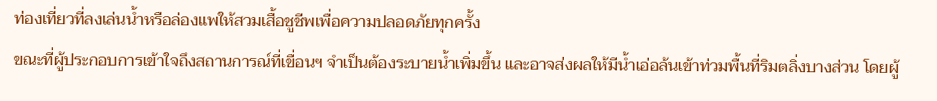ท่องเที่ยวที่ลงเล่นน้ำหรือล่องแพให้สวมเสื้อชูชีพเพื่อความปลอดภัยทุกครั้ง
ขณะที่ผู้ประกอบการเข้าใจถึงสถานการณ์ที่เขื่อนฯ จำเป็นต้องระบายน้ำเพิ่มขึ้น และอาจส่งผลให้มีน้ำเอ่อล้นเข้าท่วมพื้นที่ริมตลิ่งบางส่วน โดยผู้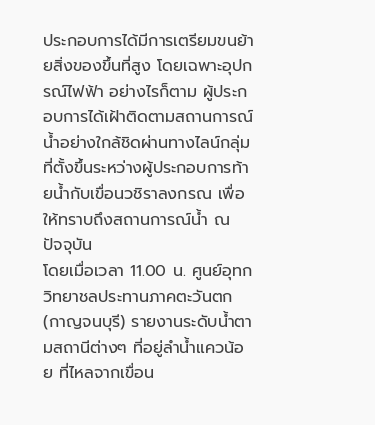ประกอบการได้มีการเตรียมขนย้ายสิ่งของขึ้นที่สูง โดยเฉพาะอุปกรณ์ไฟฟ้า อย่างไรก็ตาม ผู้ประกอบการได้เฝ้าติดตามสถานการณ์น้ำอย่างใกล้ชิดผ่านทางไลน์กลุ่มที่ตั้งขึ้นระหว่างผู้ประกอบการท้ายน้ำกับเขื่อนวชิราลงกรณ เพื่อให้ทราบถึงสถานการณ์น้ำ ณ ปัจจุบัน
โดยเมื่อเวลา 11.00 น. ศูนย์อุทกวิทยาชลประทานภาคตะวันตก (กาญจนบุรี) รายงานระดับน้ำตามสถานีต่างๆ ที่อยู่ลำน้ำแควน้อย ที่ไหลจากเขื่อน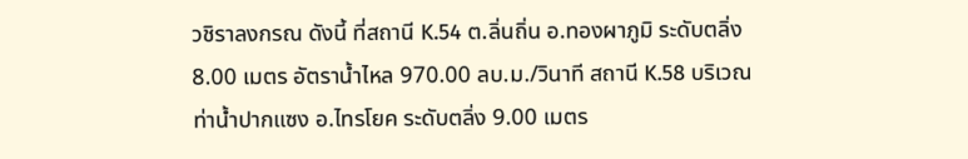วชิราลงกรณ ดังนี้ ที่สถานี K.54 ต.ลิ่นถิ่น อ.ทองผาภูมิ ระดับตลิ่ง 8.00 เมตร อัตราน้ำไหล 970.00 ลบ.ม./วินาที สถานี K.58 บริเวณท่าน้ำปากแซง อ.ไทรโยค ระดับตลิ่ง 9.00 เมตร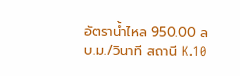อัตราน้ำไหล 950.00 ลบ.ม./วินาที สถานี K.10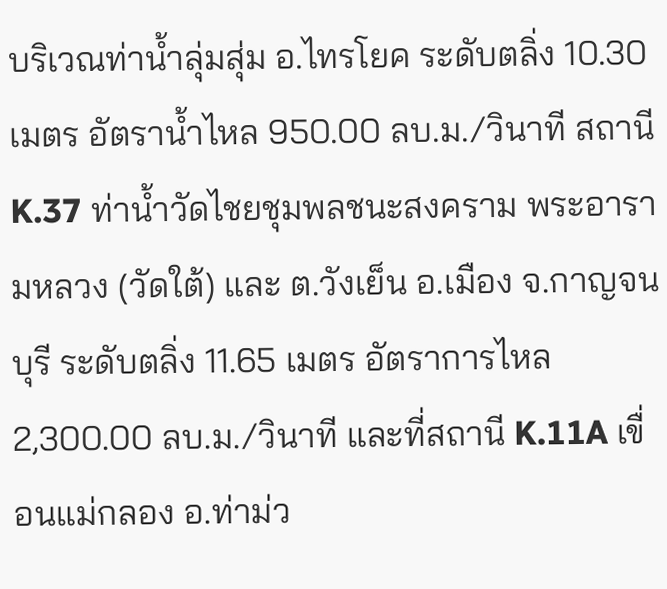บริเวณท่าน้ำลุ่มสุ่ม อ.ไทรโยค ระดับตลิ่ง 10.30 เมตร อัตราน้ำไหล 950.00 ลบ.ม./วินาที สถานี K.37 ท่าน้ำวัดไชยชุมพลชนะสงคราม พระอารามหลวง (วัดใต้) และ ต.วังเย็น อ.เมือง จ.กาญจนบุรี ระดับตลิ่ง 11.65 เมตร อัตราการไหล 2,300.00 ลบ.ม./วินาที และที่สถานี K.11A เขื่อนแม่กลอง อ.ท่าม่ว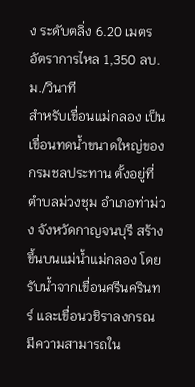ง ระดับตลิ่ง 6.20 เมตร อัตราการไหล 1,350 ลบ.ม./วินาที
สำหรับเขื่อนแม่กลอง เป็นเขื่อนทดน้ำขนาดใหญ่ของกรมชลประทาน ตั้งอยู่ที่ตำบลม่วงชุม อำเภอท่าม่วง จังหวัดกาญจนบุรี สร้างขึ้นบนแม่น้ำแม่กลอง โดยรับน้ำจากเขื่อนศรีนครินทร์ และเขื่อนวชิราลงกรณ มีความสามารถใน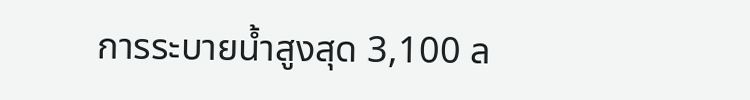การระบายน้ำสูงสุด 3,100 ล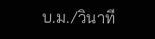บ.ม./วินาที